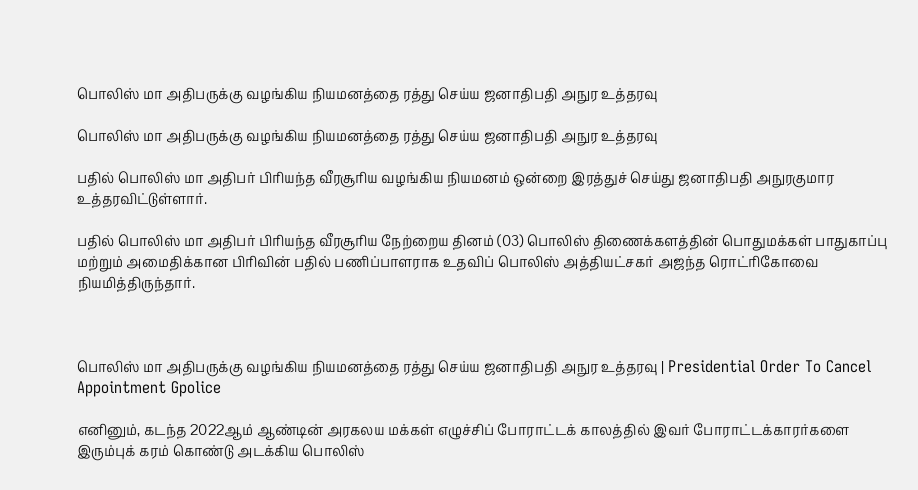பொலிஸ் மா அதிபருக்கு வழங்கிய நியமனத்தை ரத்து செய்ய ஜனாதிபதி அநுர உத்தரவு

பொலிஸ் மா அதிபருக்கு வழங்கிய நியமனத்தை ரத்து செய்ய ஜனாதிபதி அநுர உத்தரவு

பதில் பொலிஸ் மா அதிபர் பிரியந்த வீரசூரிய வழங்கிய நியமனம் ஒன்றை இரத்துச் செய்து ஜனாதிபதி அநுரகுமார உத்தரவிட்டுள்ளார்.

பதில் பொலிஸ் மா அதிபர் பிரியந்த வீரசூரிய நேற்றைய தினம் (03) பொலிஸ் திணைக்களத்தின் பொதுமக்கள் பாதுகாப்பு மற்றும் அமைதிக்கான பிரிவின் பதில் பணிப்பாளராக உதவிப் பொலிஸ் அத்தியட்சகர் அஜந்த ரொட்ரிகோவை நியமித்திருந்தார்.



பொலிஸ் மா அதிபருக்கு வழங்கிய நியமனத்தை ரத்து செய்ய ஜனாதிபதி அநுர உத்தரவு | Presidential Order To Cancel Appointment Gpolice

எனினும், கடந்த 2022ஆம் ஆண்டின் அரகலய மக்கள் எழுச்சிப் போராட்டக் காலத்தில் இவர் போராட்டக்காரர்களை இரும்புக் கரம் கொண்டு அடக்கிய பொலிஸ்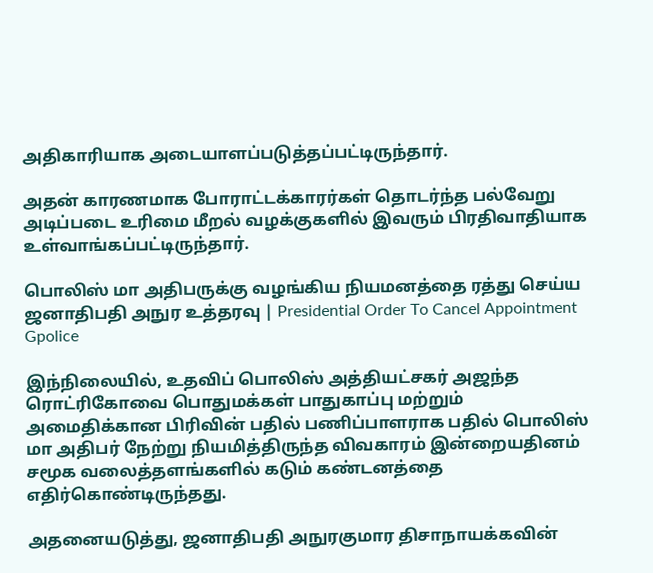அதிகாரியாக அடையாளப்படுத்தப்பட்டிருந்தார்.

அதன் காரணமாக போராட்டக்காரர்கள் தொடர்ந்த பல்வேறு அடிப்படை உரிமை மீறல் வழக்குகளில் இவரும் பிரதிவாதியாக உள்வாங்கப்பட்டிருந்தார்.

பொலிஸ் மா அதிபருக்கு வழங்கிய நியமனத்தை ரத்து செய்ய ஜனாதிபதி அநுர உத்தரவு | Presidential Order To Cancel Appointment Gpolice

இந்நிலையில், உதவிப் பொலிஸ் அத்தியட்சகர் அஜந்த ரொட்ரிகோவை பொதுமக்கள் பாதுகாப்பு மற்றும் அமைதிக்கான பிரிவின் பதில் பணிப்பாளராக பதில் பொலிஸ் மா அதிபர் நேற்று நியமித்திருந்த விவகாரம் இன்றையதினம் சமூக வலைத்தளங்களில் கடும் கண்டனத்தை எதிர்கொண்டிருந்தது.

அதனையடுத்து, ஜனாதிபதி அநுரகுமார திசாநாயக்கவின்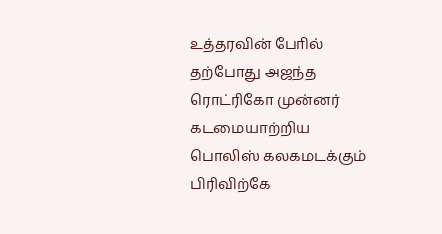உத்தரவின் போில் தற்போது அஜந்த ரொட்ரிகோ முன்னர் கடமையாற்றிய பொலிஸ் கலகமடக்கும் பிரிவிற்கே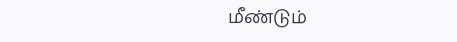மீண்டும்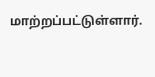மாற்றப்பட்டுள்ளார்.